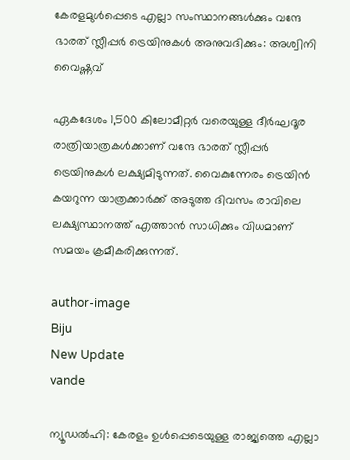കേരളമുള്‍പ്പെടെ എല്ലാ സംസ്ഥാനങ്ങള്‍ക്കും വന്ദേ ഭാരത് സ്ലീപ്പര്‍ ട്രെയിനുകള്‍ അനുവദിക്കും: അശ്വിനി വൈഷ്ണവ്

ഏകദേശം 1,500 കിലോമീറ്റര്‍ വരെയുള്ള ദീര്‍ഘദൂര രാത്രിയാത്രകള്‍ക്കാണ് വന്ദേ ഭാരത് സ്ലീപ്പര്‍ ട്രെയിനുകള്‍ ലക്ഷ്യമിടുന്നത്. വൈകുന്നേരം ട്രെയിന്‍ കയറുന്ന യാത്രക്കാര്‍ക്ക് അടുത്ത ദിവസം രാവിലെ ലക്ഷ്യസ്ഥാനത്ത് എത്താന്‍ സാധിക്കും വിധമാണ് സമയം ക്രമീകരിക്കുന്നത്.

author-image
Biju
New Update
vande

ന്യൂഡല്‍ഹി: കേരളം ഉള്‍പ്പെടെയുള്ള രാജ്യത്തെ എല്ലാ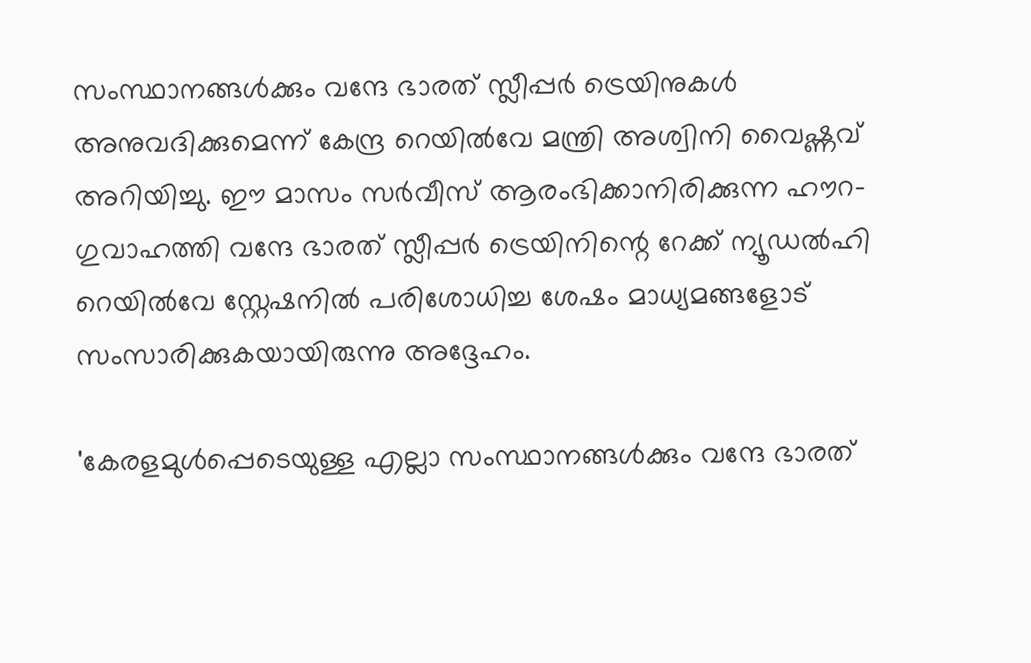സംസ്ഥാനങ്ങള്‍ക്കും വന്ദേ ഭാരത് സ്ലീപ്പര്‍ ട്രെയിനുകള്‍ അനുവദിക്കുമെന്ന് കേന്ദ്ര റെയില്‍വേ മന്ത്രി അശ്വിനി വൈഷ്ണവ് അറിയിച്ചു. ഈ മാസം സര്‍വീസ് ആരംഭിക്കാനിരിക്കുന്ന ഹൗറ-ഗുവാഹത്തി വന്ദേ ഭാരത് സ്ലീപ്പര്‍ ട്രെയിനിന്റെ റേക്ക് ന്യൂഡല്‍ഹി റെയില്‍വേ സ്റ്റേഷനില്‍ പരിശോധിച്ച ശേഷം മാധ്യമങ്ങളോട് സംസാരിക്കുകയായിരുന്നു അദ്ദേഹം.

'കേരളമുള്‍പ്പെടെയുള്ള എല്ലാ സംസ്ഥാനങ്ങള്‍ക്കും വന്ദേ ഭാരത്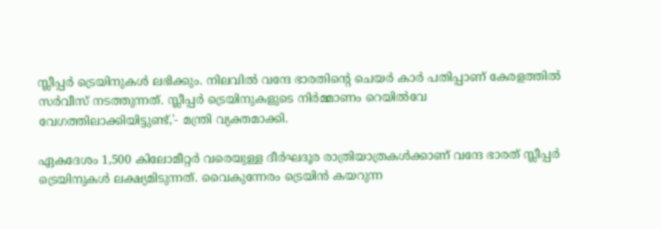സ്ലീപ്പര്‍ ട്രെയിനുകള്‍ ലഭിക്കും. നിലവില്‍ വന്ദേ ഭാരതിന്റെ ചെയര്‍ കാര്‍ പതിപ്പാണ് കേരളത്തില്‍ സര്‍വീസ് നടത്തുന്നത്. സ്ലീപ്പര്‍ ട്രെയിനുകളുടെ നിര്‍മ്മാണം റെയില്‍വേ വേഗത്തിലാക്കിയിട്ടുണ്ട്,'- മന്ത്രി വ്യക്തമാക്കി.

ഏകദേശം 1,500 കിലോമീറ്റര്‍ വരെയുള്ള ദീര്‍ഘദൂര രാത്രിയാത്രകള്‍ക്കാണ് വന്ദേ ഭാരത് സ്ലീപ്പര്‍ ട്രെയിനുകള്‍ ലക്ഷ്യമിടുന്നത്. വൈകുന്നേരം ട്രെയിന്‍ കയറുന്ന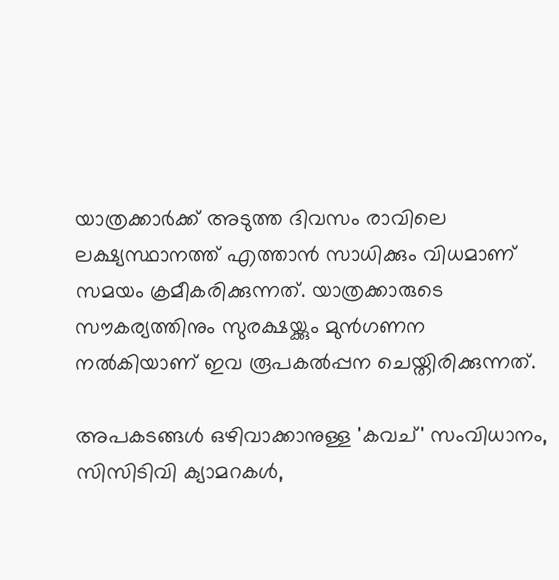യാത്രക്കാര്‍ക്ക് അടുത്ത ദിവസം രാവിലെ ലക്ഷ്യസ്ഥാനത്ത് എത്താന്‍ സാധിക്കും വിധമാണ് സമയം ക്രമീകരിക്കുന്നത്. യാത്രക്കാരുടെ സൗകര്യത്തിനും സുരക്ഷയ്ക്കും മുന്‍ഗണന നല്‍കിയാണ് ഇവ രൂപകല്‍പ്പന ചെയ്തിരിക്കുന്നത്.

അപകടങ്ങള്‍ ഒഴിവാക്കാനുള്ള 'കവച്' സംവിധാനം, സിസിടിവി ക്യാമറകള്‍,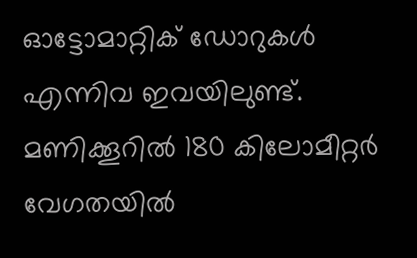ഓട്ടോമാറ്റിക് ഡോറുകള്‍ എന്നിവ ഇവയിലുണ്ട്. മണിക്കൂറില്‍ 180 കിലോമീറ്റര്‍ വേഗതയില്‍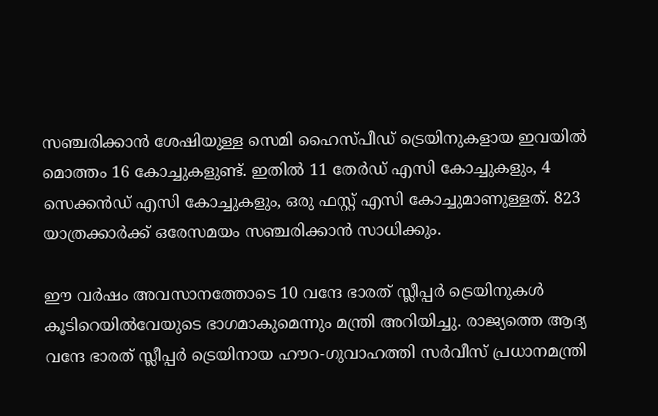സഞ്ചരിക്കാന്‍ ശേഷിയുള്ള സെമി ഹൈസ്പീഡ് ട്രെയിനുകളായ ഇവയില്‍ മൊത്തം 16 കോച്ചുകളുണ്ട്. ഇതില്‍ 11 തേര്‍ഡ് എസി കോച്ചുകളും, 4 സെക്കന്‍ഡ് എസി കോച്ചുകളും, ഒരു ഫസ്റ്റ് എസി കോച്ചുമാണുള്ളത്. 823 യാത്രക്കാര്‍ക്ക് ഒരേസമയം സഞ്ചരിക്കാന്‍ സാധിക്കും.

ഈ വര്‍ഷം അവസാനത്തോടെ 10 വന്ദേ ഭാരത് സ്ലീപ്പര്‍ ട്രെയിനുകള്‍ കൂടിറെയില്‍വേയുടെ ഭാഗമാകുമെന്നും മന്ത്രി അറിയിച്ചു. രാജ്യത്തെ ആദ്യ വന്ദേ ഭാരത് സ്ലീപ്പര്‍ ട്രെയിനായ ഹൗറ-ഗുവാഹത്തി സര്‍വീസ് പ്രധാനമന്ത്രി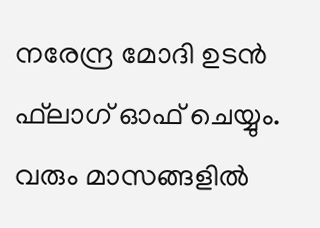നരേന്ദ്ര മോദി ഉടന്‍ ഫ്‌ലാഗ് ഓഫ് ചെയ്യും. വരും മാസങ്ങളില്‍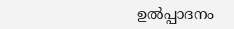ഉല്‍പ്പാദനം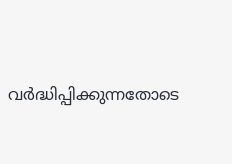വര്‍ദ്ധിപ്പിക്കുന്നതോടെ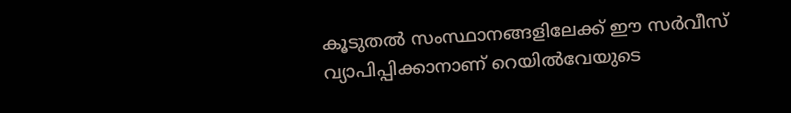കൂടുതല്‍ സംസ്ഥാനങ്ങളിലേക്ക് ഈ സര്‍വീസ് വ്യാപിപ്പിക്കാനാണ് റെയില്‍വേയുടെ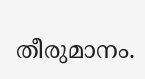തീരുമാനം.